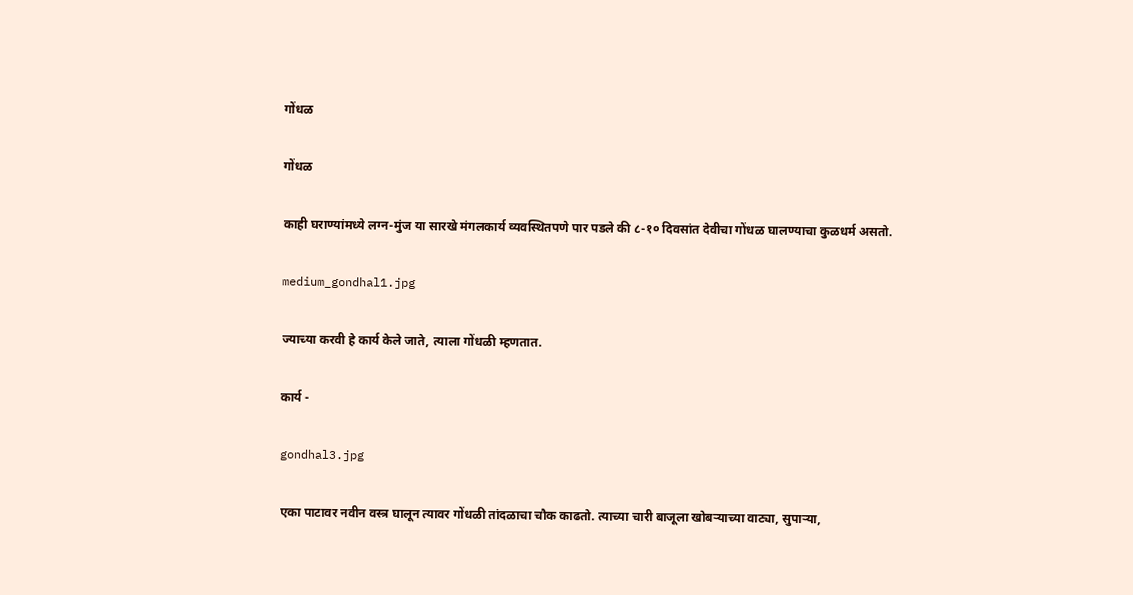गोंधळ

गोंधळ

काही घराण्यांमध्ये लग्न-मुंज या सारखे मंगलकार्य व्यवस्थितपणे पार पडले की ८-१० दिवसांत देवीचा गोंधळ घालण्याचा कुळधर्म असतो.

medium_gondhal1.jpg

ज्याच्या करवी हे कार्य केले जाते, त्याला गोंधळी म्हणतात.

कार्य -

gondhal3.jpg

एका पाटावर नवीन वस्त्र घालून त्यावर गोंधळी तांदळाचा चौक काढतो. त्याच्या चारी बाजूला खोबर्‍याच्या वाट्या, सुपार्‍या,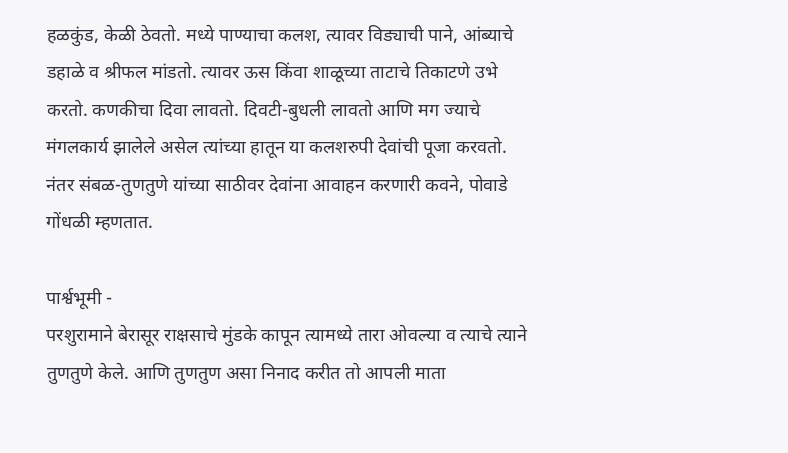हळकुंड, केळी ठेवतो. मध्ये पाण्याचा कलश, त्यावर विड्याची पाने, आंब्याचे डहाळे व श्रीफल मांडतो. त्यावर ऊस किंवा शाळूच्या ताटाचे तिकाटणे उभे करतो. कणकीचा दिवा लावतो. दिवटी-बुधली लावतो आणि मग ज्याचे मंगलकार्य झालेले असेल त्यांच्या हातून या कलशरुपी देवांची पूजा करवतो.
नंतर संबळ-तुणतुणे यांच्या साठीवर देवांना आवाहन करणारी कवने, पोवाडे गोंधळी म्हणतात.

पार्श्वभूमी -
परशुरामाने बेरासूर राक्षसाचे मुंडके कापून त्यामध्ये तारा ओवल्या व त्याचे त्याने तुणतुणे केले. आणि तुणतुण असा निनाद करीत तो आपली माता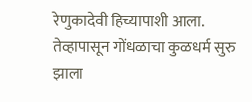रेणुकादेवी हिच्यापाशी आला. तेव्हापासून गोंधळाचा कुळधर्म सुरु झाला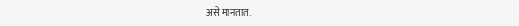असे मानतात.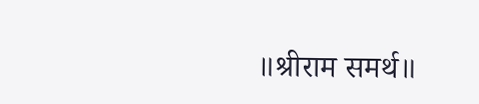॥श्रीराम समर्थ॥